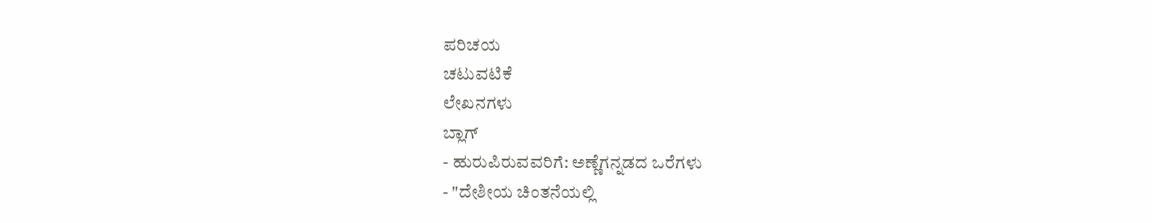ಪರಿಚಯ
ಚಟುವಟಿಕೆ
ಲೇಖನಗಳು
ಬ್ಲಾಗ್
- ಹುರುಪಿರುವವರಿಗೆ: ಅಣ್ಣೆಗನ್ನಡದ ಒರೆಗಳು
- "ದೇಶೀಯ ಚಿಂತನೆಯಲ್ಲಿ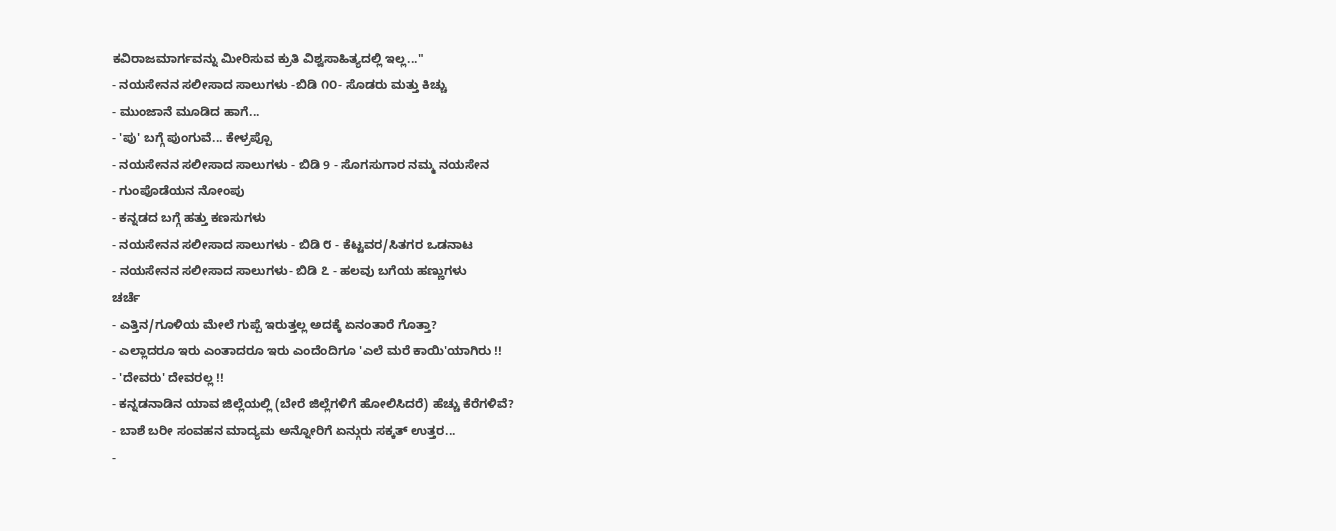ಕವಿರಾಜಮಾರ್ಗವನ್ನು ಮೀರಿಸುವ ಕ್ರುತಿ ವಿಶ್ವಸಾಹಿತ್ಯದಲ್ಲಿ ಇಲ್ಲ..."
- ನಯಸೇನನ ಸಲೀಸಾದ ಸಾಲುಗಳು -ಬಿಡಿ ೧೦- ಸೊಡರು ಮತ್ತು ಕಿಚ್ಚು
- ಮುಂಜಾನೆ ಮೂಡಿದ ಹಾಗೆ...
- 'ಪು' ಬಗ್ಗೆ ಪುಂಗುವೆ... ಕೇಳ್ರಪ್ಪೊ
- ನಯಸೇನನ ಸಲೀಸಾದ ಸಾಲುಗಳು - ಬಿಡಿ 9 - ಸೊಗಸುಗಾರ ನಮ್ಮ ನಯಸೇನ
- ಗುಂಪೊಡೆಯನ ನೋಂಪು
- ಕನ್ನಡದ ಬಗ್ಗೆ ಹತ್ತು ಕಣಸುಗಳು
- ನಯಸೇನನ ಸಲೀಸಾದ ಸಾಲುಗಳು - ಬಿಡಿ ೮ - ಕೆಟ್ಟವರ/ಸಿತಗರ ಒಡನಾಟ
- ನಯಸೇನನ ಸಲೀಸಾದ ಸಾಲುಗಳು- ಬಿಡಿ ೭ - ಹಲವು ಬಗೆಯ ಹಣ್ಣುಗಳು
ಚರ್ಚೆ
- ಎತ್ತಿನ/ಗೂಳಿಯ ಮೇಲೆ ಗುಪ್ಪೆ ಇರುತ್ತಲ್ಲ ಅದಕ್ಕೆ ಏನಂತಾರೆ ಗೊತ್ತಾ?
- ಎಲ್ಲಾದರೂ ಇರು ಎಂತಾದರೂ ಇರು ಎಂದೆಂದಿಗೂ 'ಎಲೆ ಮರೆ ಕಾಯಿ'ಯಾಗಿರು !!
- 'ದೇವರು' ದೇವರಲ್ಲ !!
- ಕನ್ನಡನಾಡಿನ ಯಾವ ಜಿಲ್ಲೆಯಲ್ಲಿ (ಬೇರೆ ಜಿಲ್ಲೆಗಳಿಗೆ ಹೋಲಿಸಿದರೆ) ಹೆಚ್ಚು ಕೆರೆಗಳಿವೆ?
- ಬಾಶೆ ಬರೀ ಸಂವಹನ ಮಾದ್ಯಮ ಅನ್ನೋರಿಗೆ ಏನ್ಗುರು ಸಕ್ಕತ್ ಉತ್ತರ...
-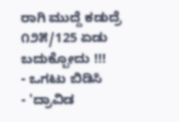ರಾಗಿ ಮುದ್ದೆ ಕಡುದ್ರೆ ೧೨೫/125 ಏಡು ಬದುಕ್ಬೋದು !!!
- ಒಗಟು ಬಿಡಿಸಿ
- 'ದ್ರಾವಿಡ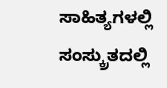ಸಾಹಿತ್ಯಗಳಲ್ಲಿ ಸಂಸ್ಕ್ರುತದಲ್ಲಿ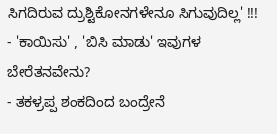ಸಿಗದಿರುವ ದ್ರುಶ್ಟಿಕೋನಗಳೇನೂ ಸಿಗುವುದಿಲ್ಲ' !!!
- 'ಕಾಯಿಸು' , 'ಬಿಸಿ ಮಾಡು' ಇವುಗಳ ಬೇರೆತನವೇನು?
- ತಕಳ್ರಪ್ಪ ಶಂಕದಿಂದ ಬಂದ್ರೇನೆ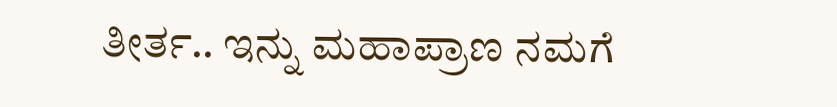ತೀರ್ತ.. ಇನ್ನು ಮಹಾಪ್ರಾಣ ನಮಗೆ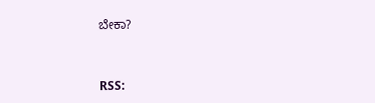ಬೇಕಾ?


RSS: